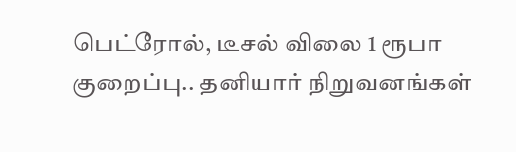பெட்ரோல், டீசல் விலை 1 ரூபா குறைப்பு.. தனியார் நிறுவனங்கள்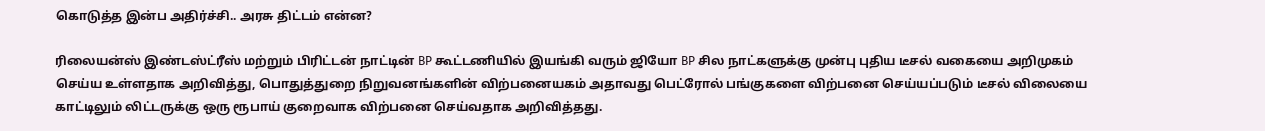கொடுத்த இன்ப அதிர்ச்சி.. அரசு திட்டம் என்ன?

ரிலையன்ஸ் இண்டஸ்ட்ரீஸ் மற்றும் பிரிட்டன் நாட்டின் BP கூட்டணியில் இயங்கி வரும் ஜியோ BP சில நாட்களுக்கு முன்பு புதிய டீசல் வகையை அறிமுகம் செய்ய உள்ளதாக அறிவித்து, பொதுத்துறை நிறுவனங்களின் விற்பனையகம் அதாவது பெட்ரோல் பங்குகளை விற்பனை செய்யப்படும் டீசல் விலையை காட்டிலும் லிட்டருக்கு ஒரு ரூபாய் குறைவாக விற்பனை செய்வதாக அறிவித்தது.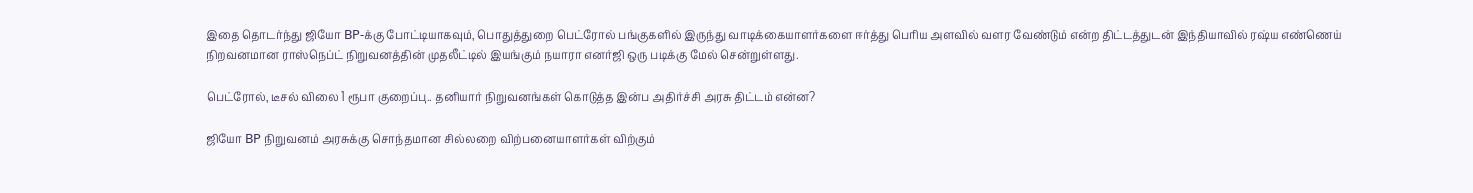இதை தொடர்ந்து ஜியோ BP-க்கு போட்டியாகவும், பொதுத்துறை பெட்ரோல் பங்குகளில் இருந்து வாடிக்கையாளர்களை ஈர்த்து பெரிய அளவில் வளர வேண்டும் என்ற திட்டத்துடன் இந்தியாவில் ரஷ்ய எண்ணெய் நிறவனமான ராஸ்நெப்ட் நிறுவனத்தின் முதலீட்டில் இயங்கும் நயாரா எனர்ஜி ஒரு படிக்கு மேல் சென்றுள்ளது.

பெட்ரோல், டீசல் விலை 1 ரூபா குறைப்பு.. தனியார் நிறுவனங்கள் கொடுத்த இன்ப அதிர்ச்சி அரசு திட்டம் என்ன?

ஜியோ BP நிறுவனம் அரசுக்கு சொந்தமான சில்லறை விற்பனையாளர்கள் விற்கும்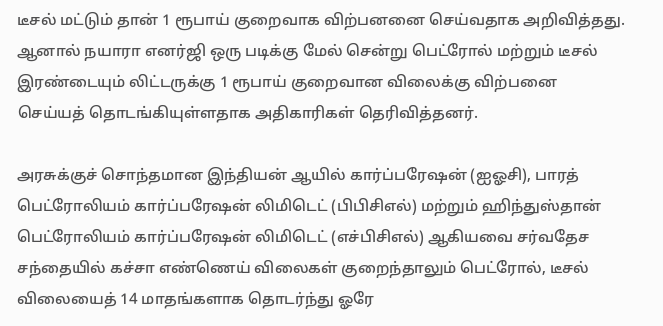டீசல் மட்டும் தான் 1 ரூபாய் குறைவாக விற்பனனை செய்வதாக அறிவித்தது. ஆனால் நயாரா எனர்ஜி ஒரு படிக்கு மேல் சென்று பெட்ரோல் மற்றும் டீசல் இரண்டையும் லிட்டருக்கு 1 ரூபாய் குறைவான விலைக்கு விற்பனை செய்யத் தொடங்கியுள்ளதாக அதிகாரிகள் தெரிவித்தனர்.

அரசுக்குச் சொந்தமான இந்தியன் ஆயில் கார்ப்பரேஷன் (ஐஓசி), பாரத் பெட்ரோலியம் கார்ப்பரேஷன் லிமிடெட் (பிபிசிஎல்) மற்றும் ஹிந்துஸ்தான் பெட்ரோலியம் கார்ப்பரேஷன் லிமிடெட் (எச்பிசிஎல்) ஆகியவை சர்வதேச சந்தையில் கச்சா எண்ணெய் விலைகள் குறைந்தாலும் பெட்ரோல், டீசல் விலையைத் 14 மாதங்களாக தொடர்ந்து ஓரே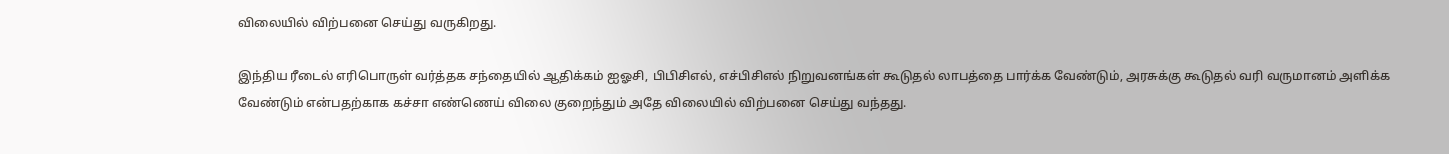விலையில் விற்பனை செய்து வருகிறது.

இந்திய ரீடைல் எரிபொருள் வர்த்தக சந்தையில் ஆதிக்கம் ஐஓசி, பிபிசிஎல், எச்பிசிஎல் நிறுவனங்கள் கூடுதல் லாபத்தை பார்க்க வேண்டும், அரசுக்கு கூடுதல் வரி வருமானம் அளிக்க வேண்டும் என்பதற்காக கச்சா எண்ணெய் விலை குறைந்தும் அதே விலையில் விற்பனை செய்து வந்தது.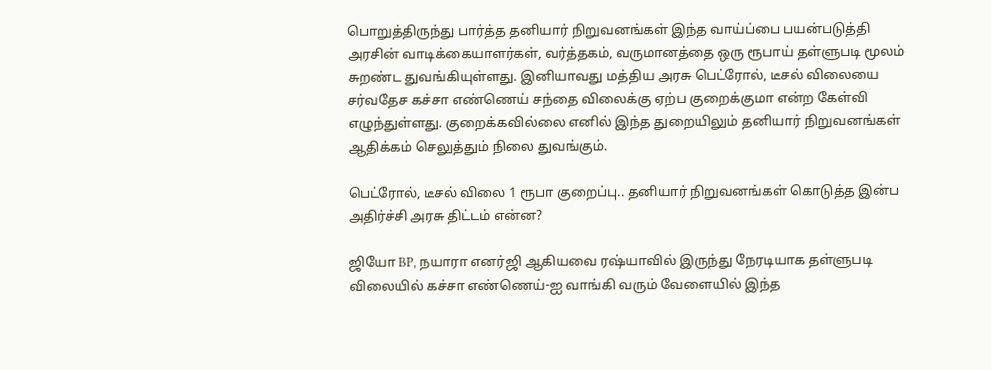பொறுத்திருந்து பார்த்த தனியார் நிறுவனங்கள் இந்த வாய்ப்பை பயன்படுத்தி அரசின் வாடிக்கையாளர்கள், வர்த்தகம், வருமானத்தை ஒரு ரூபாய் தள்ளுபடி மூலம் சுறண்ட துவங்கியுள்ளது. இனியாவது மத்திய அரசு பெட்ரோல், டீசல் விலையை சர்வதேச கச்சா எண்ணெய் சந்தை விலைக்கு ஏற்ப குறைக்குமா என்ற கேள்வி எழுந்துள்ளது. குறைக்கவில்லை எனில் இந்த துறையிலும் தனியார் நிறுவனங்கள் ஆதிக்கம் செலுத்தும் நிலை துவங்கும்.

பெட்ரோல், டீசல் விலை 1 ரூபா குறைப்பு.. தனியார் நிறுவனங்கள் கொடுத்த இன்ப அதிர்ச்சி அரசு திட்டம் என்ன?

ஜியோ BP, நயாரா எனர்ஜி ஆகியவை ரஷ்யாவில் இருந்து நேரடியாக தள்ளுபடி விலையில் கச்சா எண்ணெய்-ஐ வாங்கி வரும் வேளையில் இந்த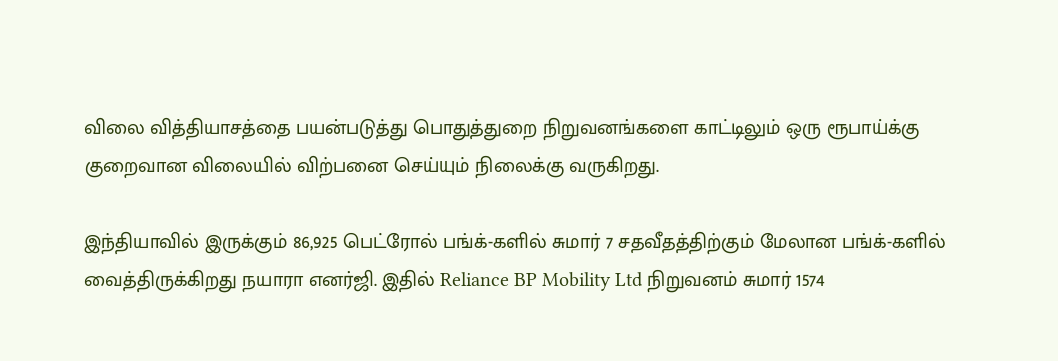விலை வித்தியாசத்தை பயன்படுத்து பொதுத்துறை நிறுவனங்களை காட்டிலும் ஒரு ரூபாய்க்கு குறைவான விலையில் விற்பனை செய்யும் நிலைக்கு வருகிறது.

இந்தியாவில் இருக்கும் 86,925 பெட்ரோல் பங்க்-களில் சுமார் 7 சதவீதத்திற்கும் மேலான பங்க்-களில் வைத்திருக்கிறது நயாரா எனர்ஜி. இதில் Reliance BP Mobility Ltd நிறுவனம் சுமார் 1574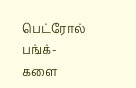பெட்ரோல் பங்க்-களை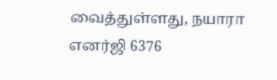வைத்துள்ளது, நயாரா எனர்ஜி 6376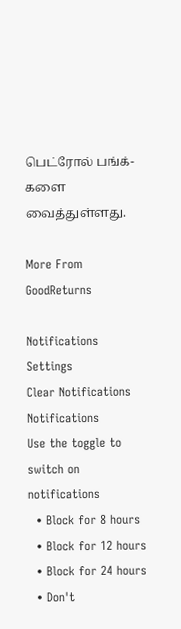பெட்ரோல் பங்க்-களை வைத்துள்ளது.

More From GoodReturns

Notifications
Settings
Clear Notifications
Notifications
Use the toggle to switch on notifications
  • Block for 8 hours
  • Block for 12 hours
  • Block for 24 hours
  • Don't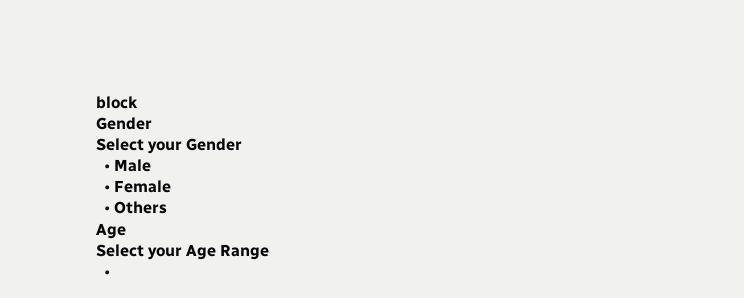block
Gender
Select your Gender
  • Male
  • Female
  • Others
Age
Select your Age Range
  •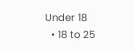Under 18
  • 18 to 25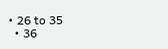• 26 to 35
  • 36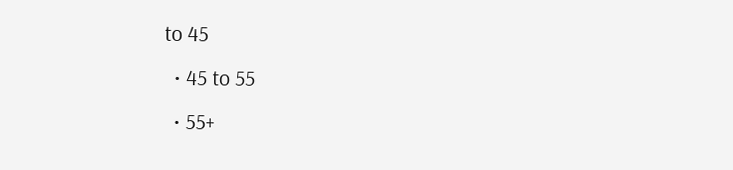to 45
  • 45 to 55
  • 55+